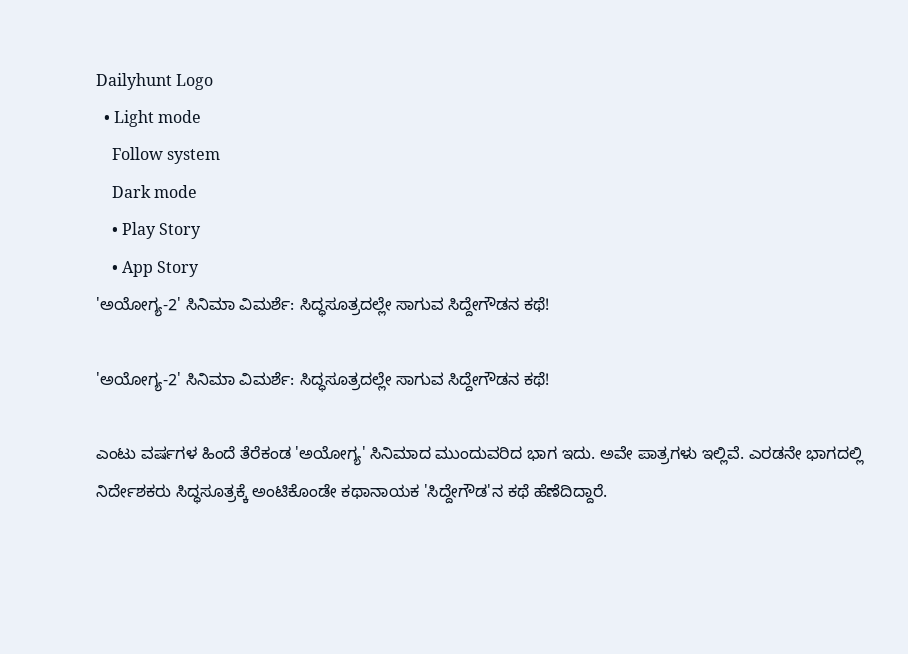Dailyhunt Logo
  • Light mode
    Follow system
    Dark mode
    • Play Story
    • App Story
'ಅಯೋಗ್ಯ-2' ಸಿನಿಮಾ ವಿಮರ್ಶೆ: ಸಿದ್ಧಸೂತ್ರದಲ್ಲೇ ಸಾಗುವ ಸಿದ್ದೇಗೌಡನ ಕಥೆ!

'ಅಯೋಗ್ಯ-2' ಸಿನಿಮಾ ವಿಮರ್ಶೆ: ಸಿದ್ಧಸೂತ್ರದಲ್ಲೇ ಸಾಗುವ ಸಿದ್ದೇಗೌಡನ ಕಥೆ!

ಎಂಟು ವರ್ಷಗಳ ಹಿಂದೆ ತೆರೆಕಂಡ 'ಅಯೋಗ್ಯ' ಸಿನಿಮಾದ ಮುಂದುವರಿದ ಭಾಗ ಇದು. ಅವೇ ಪಾತ್ರಗಳು ಇಲ್ಲಿವೆ. ಎರಡನೇ ಭಾಗದಲ್ಲಿ ನಿರ್ದೇಶಕರು ಸಿದ್ಧಸೂತ್ರಕ್ಕೆ ಅಂಟಿಕೊಂಡೇ ಕಥಾನಾಯಕ 'ಸಿದ್ದೇಗೌಡ'ನ ಕಥೆ ಹೆಣೆದಿದ್ದಾರೆ.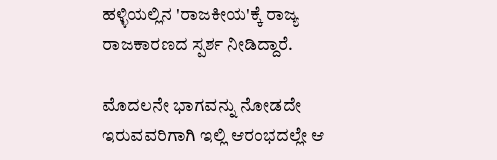ಹಳ್ಳಿಯಲ್ಲಿನ 'ರಾಜಕೀಯ'ಕ್ಕೆ ರಾಜ್ಯ ರಾಜಕಾರಣದ ಸ್ಪರ್ಶ ನೀಡಿದ್ದಾರೆ.

ಮೊದಲನೇ ಭಾಗವನ್ನು ನೋಡದೇ ಇರುವವರಿಗಾಗಿ ಇಲ್ಲಿ ಆರಂಭದಲ್ಲೇ ಆ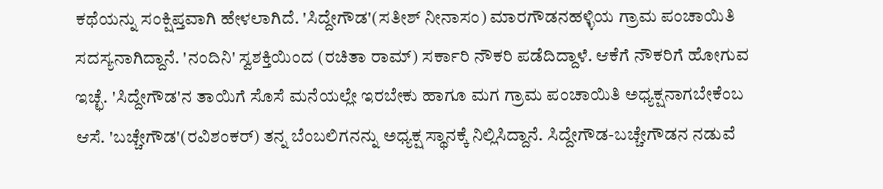ಕಥೆಯನ್ನು ಸಂಕ್ಷಿಪ್ತವಾಗಿ ಹೇಳಲಾಗಿದೆ. 'ಸಿದ್ದೇಗೌಡ'(ಸತೀಶ್‌ ನೀನಾಸಂ) ಮಾರಗೌಡನಹಳ್ಳಿಯ ಗ್ರಾಮ ಪಂಚಾಯಿತಿ ಸದಸ್ಯನಾಗಿದ್ದಾನೆ. 'ನಂದಿನಿ' ಸ್ವಶಕ್ತಿಯಿಂದ (ರಚಿತಾ ರಾಮ್‌) ಸರ್ಕಾರಿ ನೌಕರಿ ಪಡೆದಿದ್ದಾಳೆ. ಆಕೆಗೆ ನೌಕರಿಗೆ ಹೋಗುವ ಇಚ್ಛೆ. 'ಸಿದ್ದೇಗೌಡ'ನ ತಾಯಿಗೆ ಸೊಸೆ ಮನೆಯಲ್ಲೇ ಇರಬೇಕು ಹಾಗೂ ಮಗ ಗ್ರಾಮ ಪಂಚಾಯಿತಿ ಅಧ್ಯಕ್ಷನಾಗಬೇಕೆಂಬ ಆಸೆ. 'ಬಚ್ಚೇಗೌಡ'(ರವಿಶಂಕರ್‌) ತನ್ನ ಬೆಂಬಲಿಗನನ್ನು ಅಧ್ಯಕ್ಷ ಸ್ಥಾನಕ್ಕೆ ನಿಲ್ಲಿಸಿದ್ದಾನೆ. ಸಿದ್ದೇಗೌಡ-ಬಚ್ಚೇಗೌಡನ ನಡುವೆ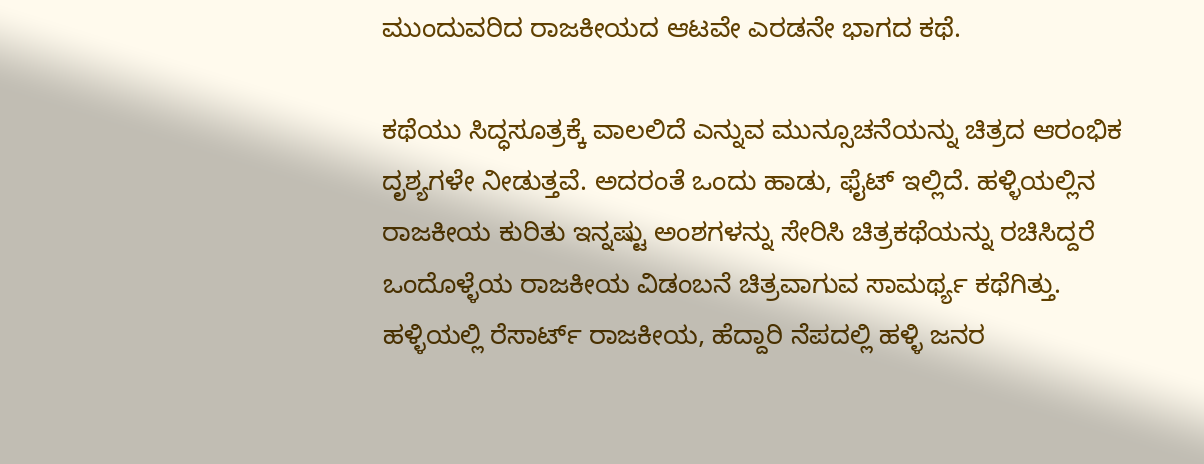ಮುಂದುವರಿದ ರಾಜಕೀಯದ ಆಟವೇ ಎರಡನೇ ಭಾಗದ ಕಥೆ.

ಕಥೆಯು ಸಿದ್ಧಸೂತ್ರಕ್ಕೆ ವಾಲಲಿದೆ ಎನ್ನುವ ಮುನ್ಸೂಚನೆಯನ್ನು ಚಿತ್ರದ ಆರಂಭಿಕ ದೃಶ್ಯಗಳೇ ನೀಡುತ್ತವೆ. ಅದರಂತೆ ಒಂದು ಹಾಡು, ಫೈಟ್‌ ಇಲ್ಲಿದೆ. ಹಳ್ಳಿಯಲ್ಲಿನ ರಾಜಕೀಯ ಕುರಿತು ಇನ್ನಷ್ಟು ಅಂಶಗಳನ್ನು ಸೇರಿಸಿ ಚಿತ್ರಕಥೆಯನ್ನು ರಚಿಸಿದ್ದರೆ ಒಂದೊಳ್ಳೆಯ ರಾಜಕೀಯ ವಿಡಂಬನೆ ಚಿತ್ರವಾಗುವ ಸಾಮರ್ಥ್ಯ ಕಥೆಗಿತ್ತು. ಹಳ್ಳಿಯಲ್ಲಿ ರೆಸಾರ್ಟ್‌ ರಾಜಕೀಯ, ಹೆದ್ದಾರಿ ನೆಪದಲ್ಲಿ ಹಳ್ಳಿ ಜನರ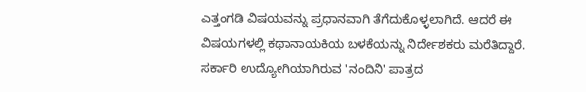ಎತ್ತಂಗಡಿ ವಿಷಯವನ್ನು ಪ್ರಧಾನವಾಗಿ ತೆಗೆದುಕೊಳ್ಳಲಾಗಿದೆ. ಆದರೆ ಈ ವಿಷಯಗಳಲ್ಲಿ ಕಥಾನಾಯಕಿಯ ಬಳಕೆಯನ್ನು ನಿರ್ದೇಶಕರು ಮರೆತಿದ್ದಾರೆ. ಸರ್ಕಾರಿ ಉದ್ಯೋಗಿಯಾಗಿರುವ 'ನಂದಿನಿ' ಪಾತ್ರದ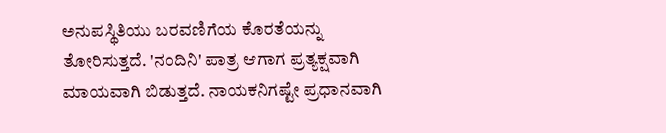ಅನುಪಸ್ಥಿತಿಯು ಬರವಣಿಗೆಯ ಕೊರತೆಯನ್ನು ತೋರಿಸುತ್ತದೆ. 'ನಂದಿನಿ' ಪಾತ್ರ ಆಗಾಗ ಪ್ರತ್ಯಕ್ಷವಾಗಿ ಮಾಯವಾಗಿ ಬಿಡುತ್ತದೆ. ನಾಯಕನಿಗಷ್ಟೇ ಪ್ರಧಾನವಾಗಿ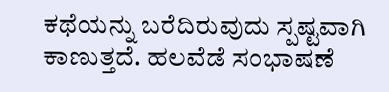ಕಥೆಯನ್ನು ಬರೆದಿರುವುದು ಸ್ಪಷ್ಟವಾಗಿ ಕಾಣುತ್ತದೆ. ಹಲವೆಡೆ ಸಂಭಾಷಣೆ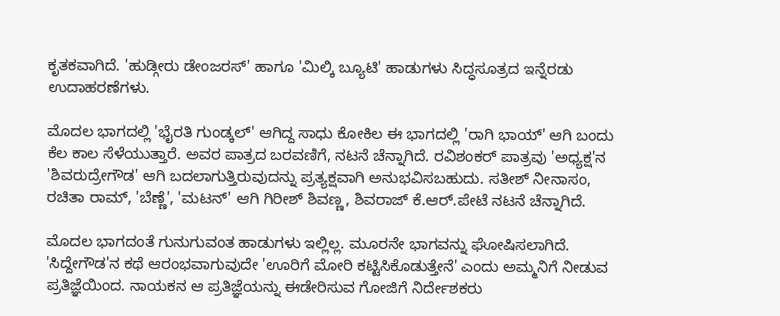ಕೃತಕವಾಗಿದೆ. 'ಹುಡ್ಗೀರು ಡೇಂಜರಸ್‌' ಹಾಗೂ 'ಮಿಲ್ಕಿ ಬ್ಯೂಟಿ' ಹಾಡುಗಳು ಸಿದ್ಧಸೂತ್ರದ ಇನ್ನೆರಡು ಉದಾಹರಣೆಗಳು.

ಮೊದಲ ಭಾಗದಲ್ಲಿ 'ಭೈರತಿ ಗುಂಡ್ಕಲ್‌' ಆಗಿದ್ದ ಸಾಧು ಕೋಕಿಲ ಈ ಭಾಗದಲ್ಲಿ 'ರಾಗಿ ಭಾಯ್‌' ಆಗಿ ಬಂದು ಕೆಲ ಕಾಲ ಸೆಳೆಯುತ್ತಾರೆ. ಅವರ ಪಾತ್ರದ ಬರವಣಿಗೆ, ನಟನೆ ಚೆನ್ನಾಗಿದೆ. ರವಿಶಂಕರ್‌ ಪಾತ್ರವು 'ಅಧ್ಯಕ್ಷ'ನ 'ಶಿವರುದ್ರೇಗೌಡ' ಆಗಿ ಬದಲಾಗುತ್ತಿರುವುದನ್ನು ಪ್ರತ್ಯಕ್ಷವಾಗಿ ಅನುಭವಿಸಬಹುದು. ಸತೀಶ್‌ ನೀನಾಸಂ, ರಚಿತಾ ರಾಮ್‌, 'ಬೆಣ್ಣೆ', 'ಮಟನ್‌' ಆಗಿ ಗಿರೀಶ್‌ ಶಿವಣ್ಣ, ಶಿವರಾಜ್‌ ಕೆ.ಆರ್‌.ಪೇಟೆ ನಟನೆ ಚೆನ್ನಾಗಿದೆ.

ಮೊದಲ ಭಾಗದಂತೆ ಗುನುಗುವಂತ ಹಾಡುಗಳು ಇಲ್ಲಿಲ್ಲ. ಮೂರನೇ ಭಾಗವನ್ನು ಘೋಷಿಸಲಾಗಿದೆ. 'ಸಿದ್ದೇಗೌಡ'ನ ಕಥೆ ಆರಂಭವಾಗುವುದೇ 'ಊರಿಗೆ ಮೋರಿ ಕಟ್ಟಿಸಿಕೊಡುತ್ತೇನೆ' ಎಂದು ಅಮ್ಮನಿಗೆ ನೀಡುವ ಪ್ರತಿಜ್ಞೆಯಿಂದ. ನಾಯಕನ ಆ ಪ್ರತಿಜ್ಞೆಯನ್ನು ಈಡೇರಿಸುವ ಗೋಜಿಗೆ ನಿರ್ದೇಶಕರು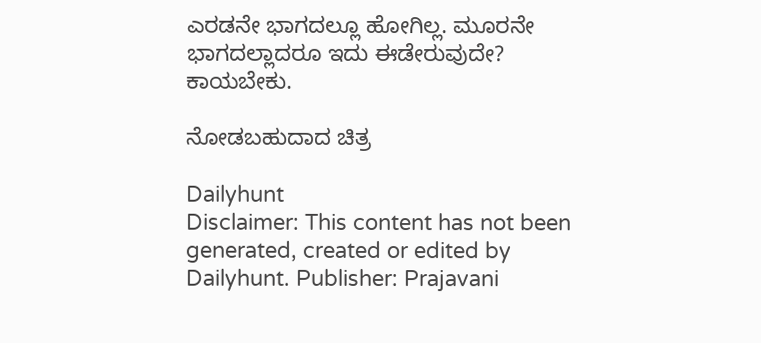ಎರಡನೇ ಭಾಗದಲ್ಲೂ ಹೋಗಿಲ್ಲ. ಮೂರನೇ ಭಾಗದಲ್ಲಾದರೂ ಇದು ಈಡೇರುವುದೇ? ಕಾಯಬೇಕು.

ನೋಡಬಹುದಾದ ಚಿತ್ರ

Dailyhunt
Disclaimer: This content has not been generated, created or edited by Dailyhunt. Publisher: Prajavani